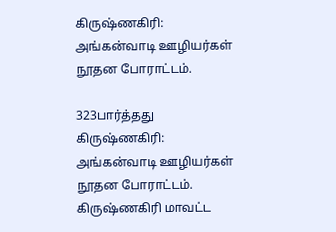கிருஷ்ணகிரி: அங்கன்வாடி ஊழியர்கள் நூதன போராட்டம்.

323பார்த்தது
கிருஷ்ணகிரி: அங்கன்வாடி ஊழியர்கள் நூதன போராட்டம்.
கிருஷ்ணகிரி மாவட்ட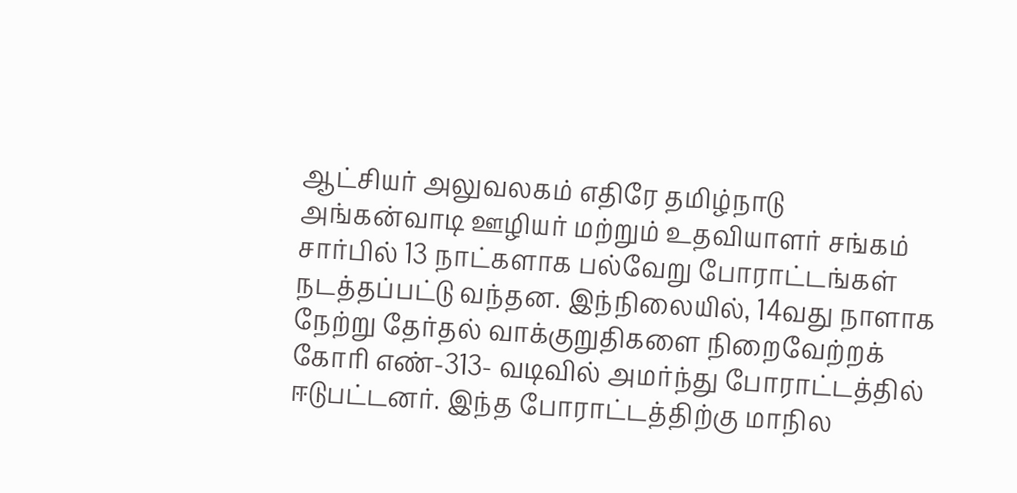ஆட்சியர் அலுவலகம் எதிரே தமிழ்நாடு அங்கன்வாடி ஊழியர் மற்றும் உதவியாளர் சங்கம் சார்பில் 13 நாட்களாக பல்வேறு போராட்டங்கள் நடத்தப்பட்டு வந்தன. இந்நிலையில், 14வது நாளாக நேற்று தேர்தல் வாக்குறுதிகளை நிறைவேற்றக் கோரி எண்-313- வடிவில் அமர்ந்து போராட்டத்தில் ஈடுபட்டனர். இந்த போராட்டத்திற்கு மாநில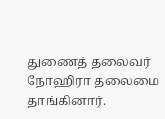துணைத் தலைவர் நோஹிரா தலைமை தாங்கினார்.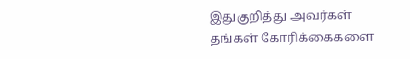இதுகுறித்து அவர்கள் தங்கள் கோரிக்கைகளை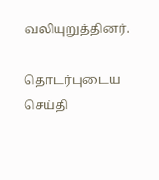வலியுறுத்தினர்.

தொடர்புடைய செய்தி